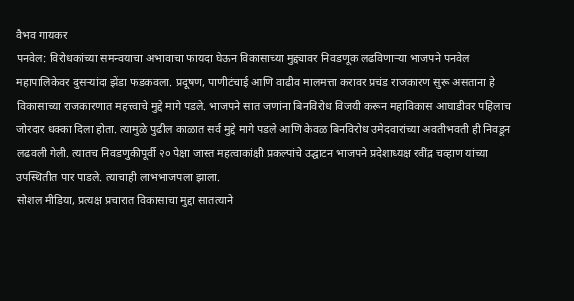वैभव गायकर
पनवेल: विरोधकांच्या समन्वयाचा अभावाचा फायदा घेऊन विकासाच्या मुद्द्यावर निवडणूक लढविणाऱ्या भाजपने पनवेल महापालिकेवर दुसऱ्यांदा झेंडा फडकवला. प्रदूषण, पाणीटंचाई आणि वाढीव मालमत्ता करावर प्रचंड राजकारण सुरू असताना हे विकासाच्या राजकारणात महत्त्वाचे मुद्दे मागे पडले. भाजपने सात जणांना बिनविरोध विजयी करून महाविकास आघाडीवर पहिलाच जोरदार धक्का दिला होता. त्यामुळे पुढील काळात सर्व मुद्दे मागे पडले आणि केवळ बिनविरोध उमेदवारांच्या अवतीभवती ही निवडून लढवली गेली. त्यातच निवडणुकीपूर्वी २० पेक्षा जास्त महत्वाकांक्षी प्रकल्पांचे उद्घाटन भाजपने प्रदेशाध्यक्ष रवींद्र चव्हाण यांच्या उपस्थितीत पार पाडले. त्याचाही लाभभाजपला झाला.
सोशल मीडिया, प्रत्यक्ष प्रचारात विकासाचा मुद्दा सातत्याने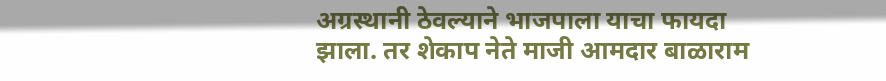अग्रस्थानी ठेवल्याने भाजपाला याचा फायदा झाला. तर शेकाप नेते माजी आमदार बाळाराम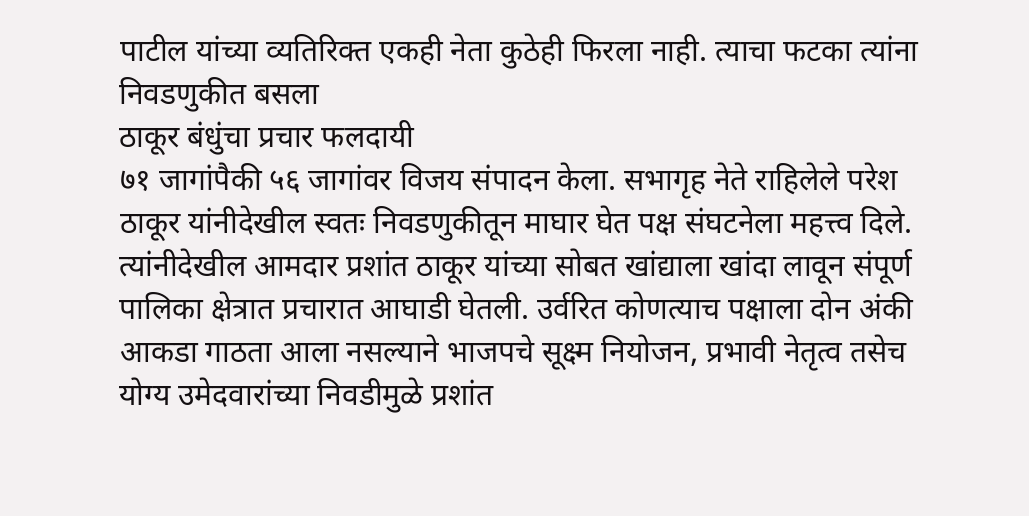पाटील यांच्या व्यतिरिक्त एकही नेता कुठेही फिरला नाही. त्याचा फटका त्यांना निवडणुकीत बसला
ठाकूर बंधुंचा प्रचार फलदायी
७१ जागांपैकी ५६ जागांवर विजय संपादन केला. सभागृह नेते राहिलेले परेश ठाकूर यांनीदेखील स्वतः निवडणुकीतून माघार घेत पक्ष संघटनेला महत्त्व दिले. त्यांनीदेखील आमदार प्रशांत ठाकूर यांच्या सोबत खांद्याला खांदा लावून संपूर्ण पालिका क्षेत्रात प्रचारात आघाडी घेतली. उर्वरित कोणत्याच पक्षाला दोन अंकी आकडा गाठता आला नसल्याने भाजपचे सूक्ष्म नियोजन, प्रभावी नेतृत्व तसेच योग्य उमेदवारांच्या निवडीमुळे प्रशांत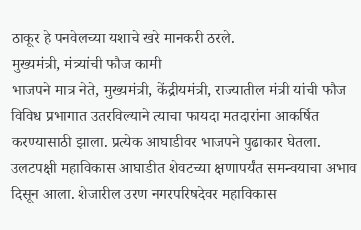ठाकूर हे पनवेलच्या यशाचे खरे मानकरी ठरले.
मुख्यमंत्री, मंत्र्यांची फौज कामी
भाजपने मात्र नेते, मुख्यमंत्री, केंद्रीयमंत्री, राज्यातील मंत्री यांची फौज विविध प्रभागात उतरविल्याने त्याचा फायदा मतदारांना आकर्षित करण्यासाठी झाला. प्रत्येक आघाडीवर भाजपने पुढाकार घेतला. उलटपक्षी महाविकास आघाडीत शेवटच्या क्षणापर्यंत समन्वयाचा अभाव दिसून आला. शेजारील उरण नगरपरिषदेवर महाविकास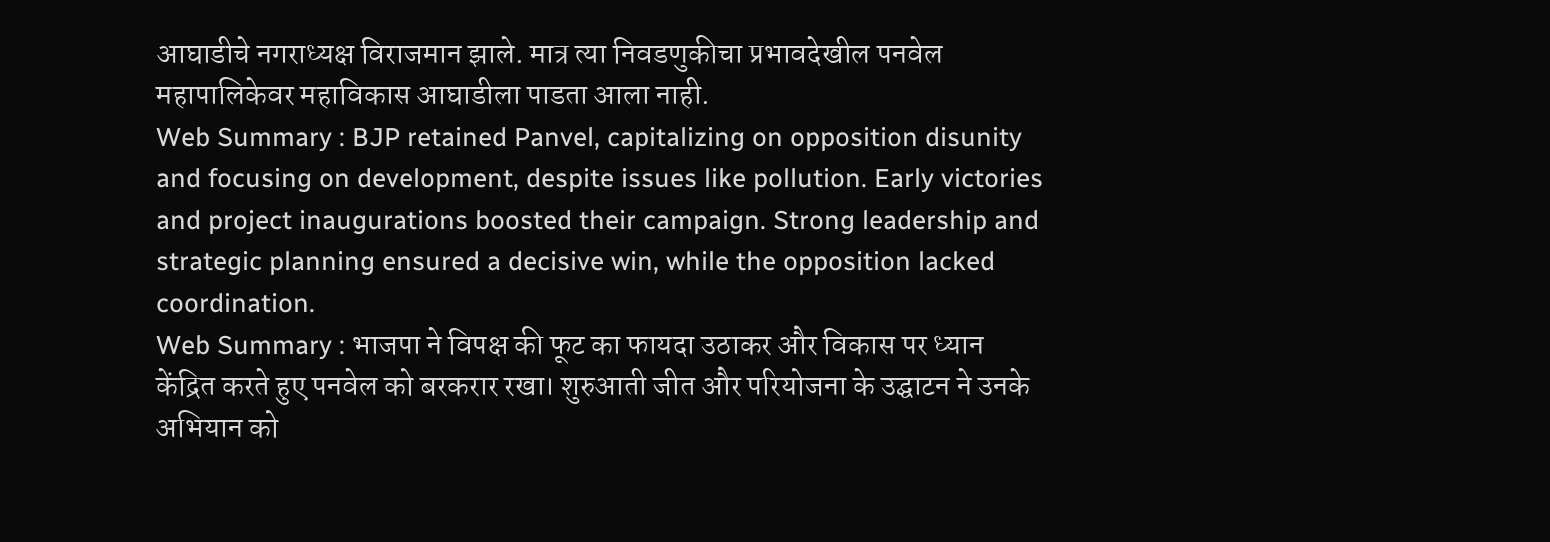आघाडीचे नगराध्यक्ष विराजमान झाले. मात्र त्या निवडणुकीचा प्रभावदेखील पनवेल महापालिकेवर महाविकास आघाडीला पाडता आला नाही.
Web Summary : BJP retained Panvel, capitalizing on opposition disunity and focusing on development, despite issues like pollution. Early victories and project inaugurations boosted their campaign. Strong leadership and strategic planning ensured a decisive win, while the opposition lacked coordination.
Web Summary : भाजपा ने विपक्ष की फूट का फायदा उठाकर और विकास पर ध्यान केंद्रित करते हुए पनवेल को बरकरार रखा। शुरुआती जीत और परियोजना के उद्घाटन ने उनके अभियान को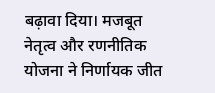बढ़ावा दिया। मजबूत नेतृत्व और रणनीतिक योजना ने निर्णायक जीत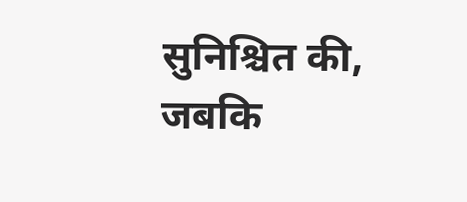सुनिश्चित की, जबकि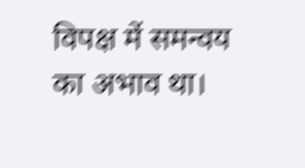विपक्ष में समन्वय का अभाव था।